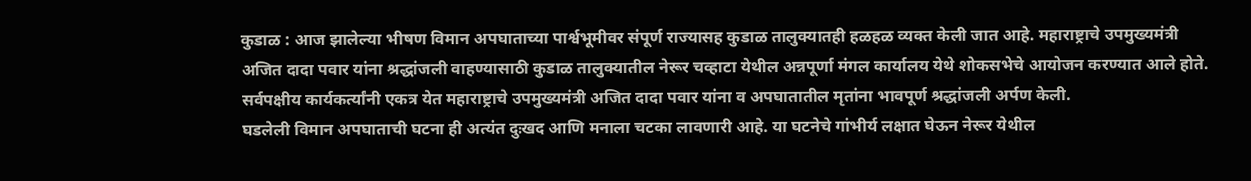कुडाळ : आज झालेल्या भीषण विमान अपघाताच्या पार्श्वभूमीवर संपूर्ण राज्यासह कुडाळ तालुक्यातही हळहळ व्यक्त केली जात आहे. महाराष्ट्राचे उपमुख्यमंत्री अजित दादा पवार यांना श्रद्धांजली वाहण्यासाठी कुडाळ तालुक्यातील नेरूर चव्हाटा येथील अन्नपूर्णा मंगल कार्यालय येथे शोकसभेचे आयोजन करण्यात आले होते. सर्वपक्षीय कार्यकर्त्यांनी एकत्र येत महाराष्ट्राचे उपमुख्यमंत्री अजित दादा पवार यांना व अपघातातील मृतांना भावपूर्ण श्रद्धांजली अर्पण केली.
घडलेली विमान अपघाताची घटना ही अत्यंत दुःखद आणि मनाला चटका लावणारी आहे. या घटनेचे गांभीर्य लक्षात घेऊन नेरूर येथील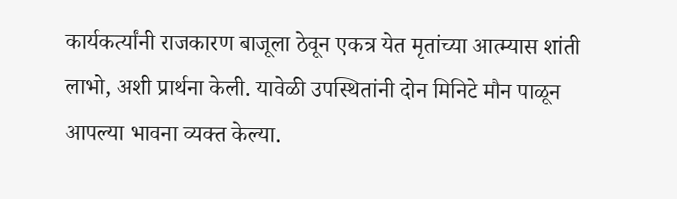कार्यकर्त्यांनी राजकारण बाजूला ठेवून एकत्र येत मृतांच्या आत्म्यास शांती लाभो, अशी प्रार्थना केली. यावेळी उपस्थितांनी दोन मिनिटे मौन पाळून आपल्या भावना व्यक्त केल्या.